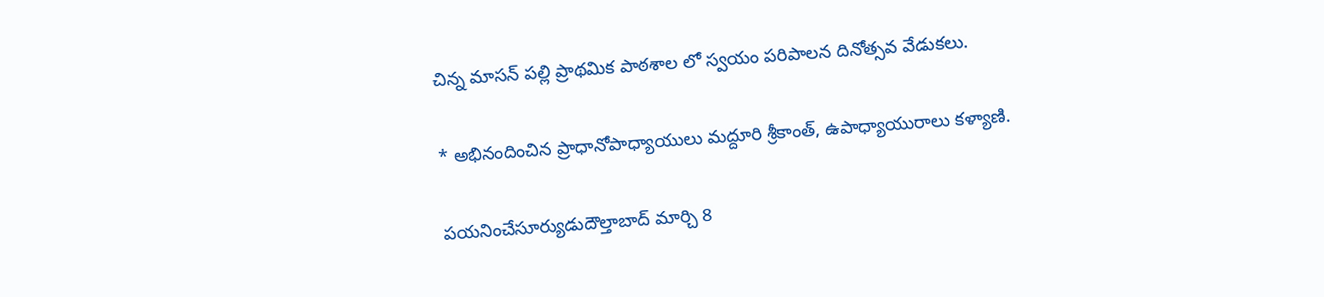చిన్న మాసన్ పల్లి ప్రాథమిక పాఠశాల లో స్వయం పరిపాలన దినోత్సవ వేడుకలు.

* అభినందించిన ప్రాధానోపాధ్యాయులు మద్దూరి శ్రీకాంత్, ఉపాధ్యాయురాలు కళ్యాణి.

పయనించేసూర్యుడుదౌల్తాబాద్ మార్చి 8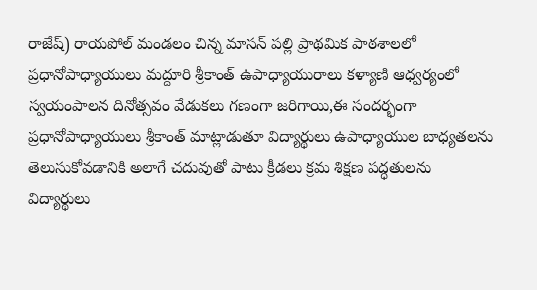రాజేష్) రాయపోల్ మండలం చిన్న మాసన్ పల్లి ప్రాథమిక పాఠశాలలో ప్రధానోపాధ్యాయులు మద్దూరి శ్రీకాంత్ ఉపాధ్యాయురాలు కళ్యాణి ఆధ్వర్యంలో స్వయంపాలన దినోత్సవం వేడుకలు గణంగా జరిగాయి,ఈ సందర్భంగా ప్రధానోపాధ్యాయులు శ్రీకాంత్ మాట్లాడుతూ విద్యార్థులు ఉపాధ్యాయుల బాధ్యతలను తెలుసుకోవడానికి అలాగే చదువుతో పాటు క్రీడలు క్రమ శిక్షణ పద్ధతులను విద్యార్థులు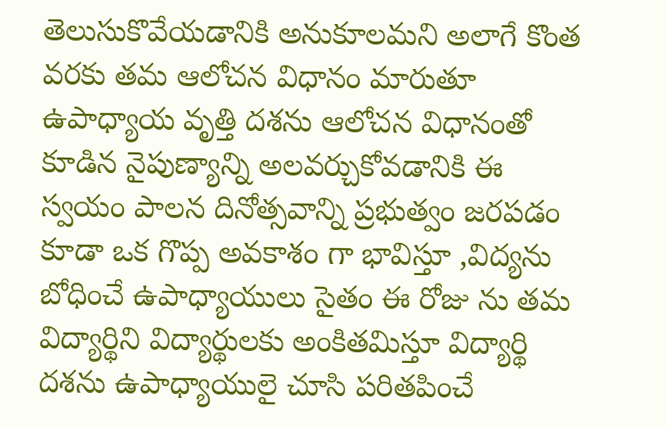తెలుసుకొవేయడానికి అనుకూలమని అలాగే కొంత వరకు తమ ఆలోచన విధానం మారుతూ ఉపాధ్యాయ వృత్తి దశను ఆలోచన విధానంతో కూడిన నైపుణ్యాన్ని అలవర్చుకోవడానికి ఈ స్వయం పాలన దినోత్సవాన్ని ప్రభుత్వం జరపడం కూడా ఒక గొప్ప అవకాశం గా భావిస్తూ ,విద్యను బోధించే ఉపాధ్యాయులు సైతం ఈ రోజు ను తమ విద్యార్థిని విద్యార్థులకు అంకితమిస్తూ విద్యార్థి దశను ఉపాధ్యాయులై చూసి పరితపించే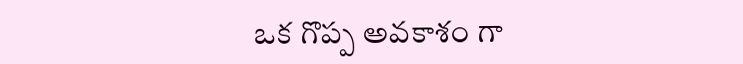ఒక గొప్ప అవకాశం గా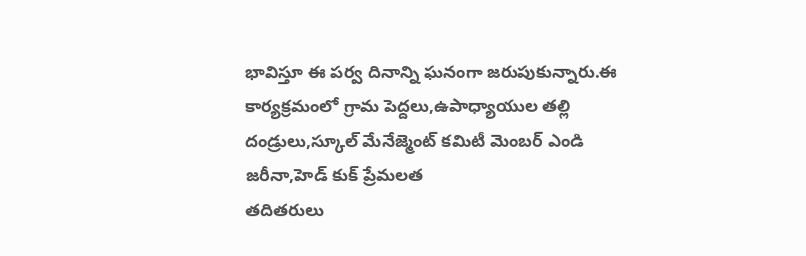భావిస్తూ ఈ పర్వ దినాన్ని ఘనంగా జరుపుకున్నారు.ఈ కార్యక్రమంలో గ్రామ పెద్దలు,ఉపాధ్యాయుల తల్లి దండ్రులు,స్కూల్ మేనేజ్మెంట్ కమిటీ మెంబర్ ఎండి జరీనా,హెడ్ కుక్ ప్రేమలత
తదితరులు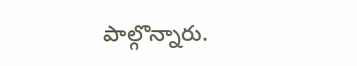పాల్గొన్నారు.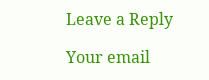Leave a Reply

Your email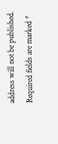address will not be published. Required fields are marked *